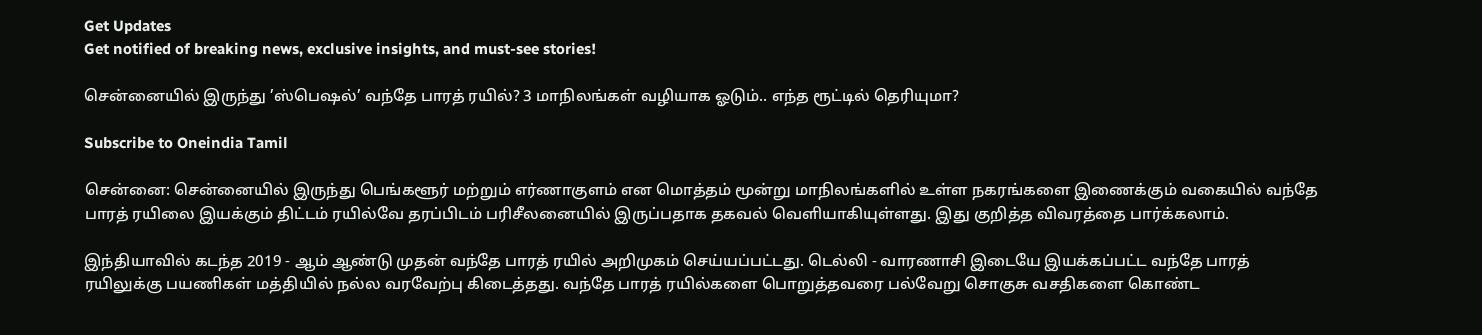Get Updates
Get notified of breaking news, exclusive insights, and must-see stories!

சென்னையில் இருந்து ’ஸ்பெஷல்’ வந்தே பாரத் ரயில்? 3 மாநிலங்கள் வழியாக ஓடும்.. எந்த ரூட்டில் தெரியுமா?

Subscribe to Oneindia Tamil

சென்னை: சென்னையில் இருந்து பெங்களூர் மற்றும் எர்ணாகுளம் என மொத்தம் மூன்று மாநிலங்களில் உள்ள நகரங்களை இணைக்கும் வகையில் வந்தே பாரத் ரயிலை இயக்கும் திட்டம் ரயில்வே தரப்பிடம் பரிசீலனையில் இருப்பதாக தகவல் வெளியாகியுள்ளது. இது குறித்த விவரத்தை பார்க்கலாம்.

இந்தியாவில் கடந்த 2019 - ஆம் ஆண்டு முதன் வந்தே பாரத் ரயில் அறிமுகம் செய்யப்பட்டது. டெல்லி - வாரணாசி இடையே இயக்கப்பட்ட வந்தே பாரத் ரயிலுக்கு பயணிகள் மத்தியில் நல்ல வரவேற்பு கிடைத்தது. வந்தே பாரத் ரயில்களை பொறுத்தவரை பல்வேறு சொகுசு வசதிகளை கொண்ட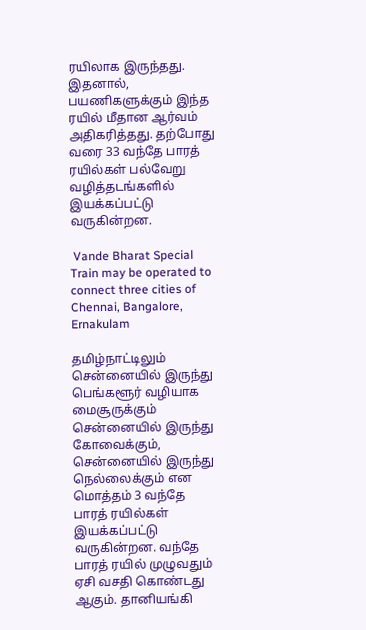ரயிலாக இருந்தது. இதனால், பயணிகளுக்கும் இந்த ரயில் மீதான ஆர்வம் அதிகரித்தது. தற்போது வரை 33 வந்தே பாரத் ரயில்கள் பல்வேறு வழித்தடங்களில் இயக்கப்பட்டு வருகின்றன.

 Vande Bharat Special Train may be operated to connect three cities of Chennai, Bangalore, Ernakulam

தமிழ்நாட்டிலும் சென்னையில் இருந்து பெங்களூர் வழியாக மைசூருக்கும் சென்னையில் இருந்து கோவைக்கும், சென்னையில் இருந்து நெல்லைக்கும் என மொத்தம் 3 வந்தே பாரத் ரயில்கள் இயக்கப்பட்டு வருகின்றன. வந்தே பாரத் ரயில் முழுவதும் ஏசி வசதி கொண்டது ஆகும். தானியங்கி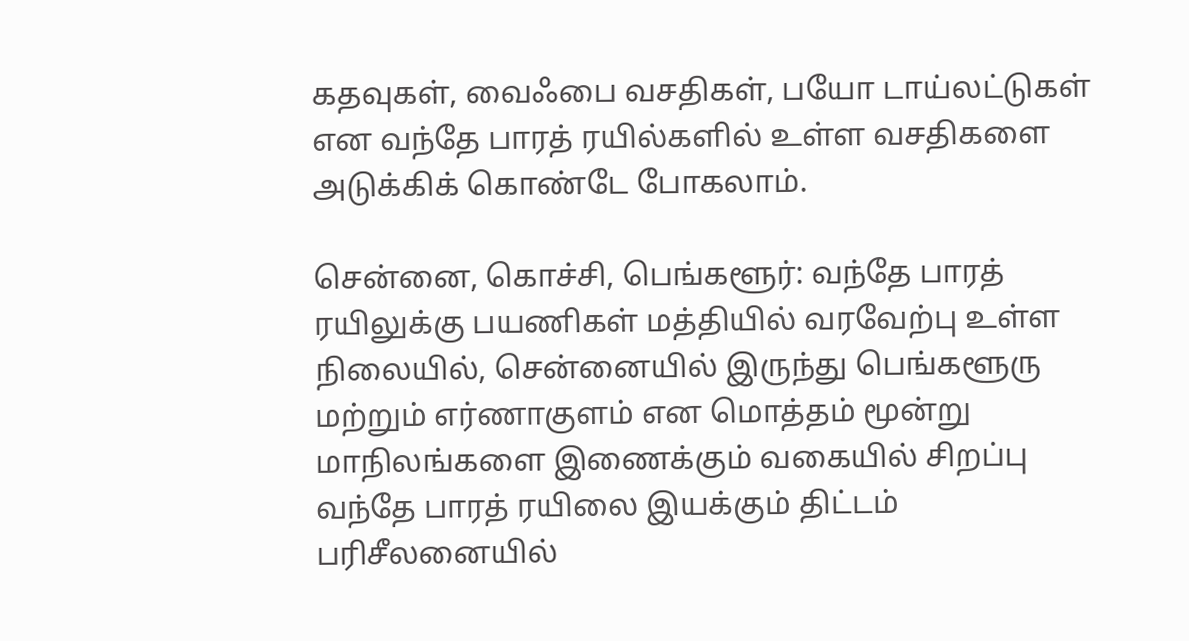கதவுகள், வைஃபை வசதிகள், பயோ டாய்லட்டுகள் என வந்தே பாரத் ரயில்களில் உள்ள வசதிகளை அடுக்கிக் கொண்டே போகலாம்.

சென்னை, கொச்சி, பெங்களூர்: வந்தே பாரத் ரயிலுக்கு பயணிகள் மத்தியில் வரவேற்பு உள்ள நிலையில், சென்னையில் இருந்து பெங்களூரு மற்றும் எர்ணாகுளம் என மொத்தம் மூன்று மாநிலங்களை இணைக்கும் வகையில் சிறப்பு வந்தே பாரத் ரயிலை இயக்கும் திட்டம் பரிசீலனையில்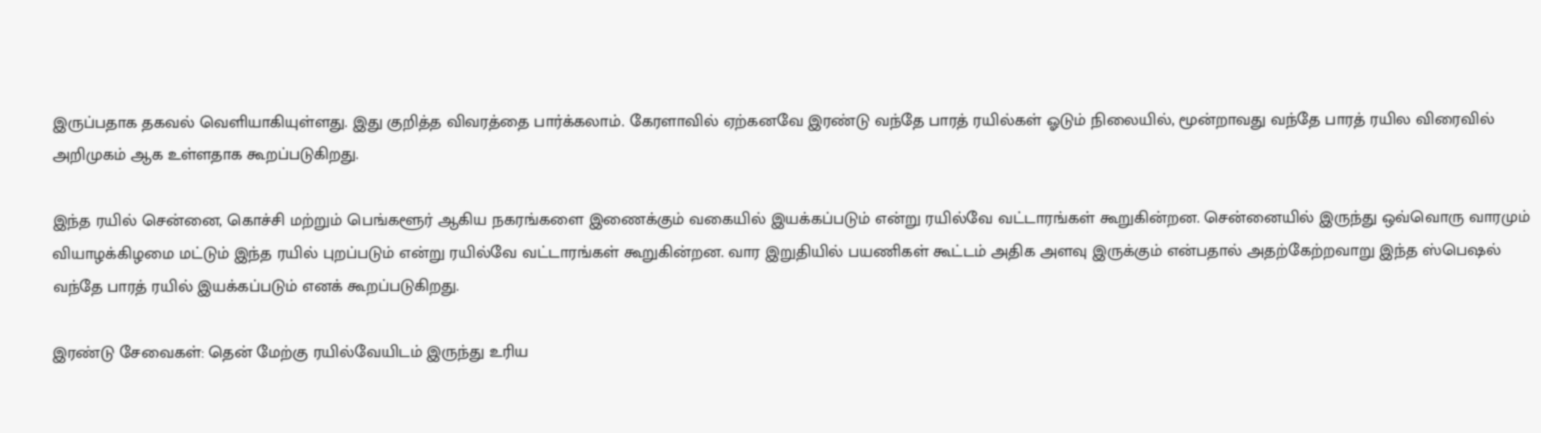இருப்பதாக தகவல் வெளியாகியுள்ளது. இது குறித்த விவரத்தை பார்க்கலாம். கேரளாவில் ஏற்கனவே இரண்டு வந்தே பாரத் ரயில்கள் ஓடும் நிலையில், மூன்றாவது வந்தே பாரத் ரயில விரைவில் அறிமுகம் ஆக உள்ளதாக கூறப்படுகிறது.

இந்த ரயில் சென்னை, கொச்சி மற்றும் பெங்களூர் ஆகிய நகரங்களை இணைக்கும் வகையில் இயக்கப்படும் என்று ரயில்வே வட்டாரங்கள் கூறுகின்றன. சென்னையில் இருந்து ஒவ்வொரு வாரமும் வியாழக்கிழமை மட்டும் இந்த ரயில் புறப்படும் என்று ரயில்வே வட்டாரங்கள் கூறுகின்றன. வார இறுதியில் பயணிகள் கூட்டம் அதிக அளவு இருக்கும் என்பதால் அதற்கேற்றவாறு இந்த ஸ்பெஷல் வந்தே பாரத் ரயில் இயக்கப்படும் எனக் கூறப்படுகிறது.

இரண்டு சேவைகள்: தென் மேற்கு ரயில்வேயிடம் இருந்து உரிய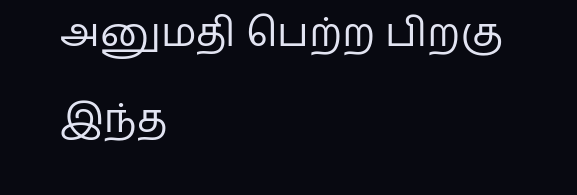அனுமதி பெற்ற பிறகு இந்த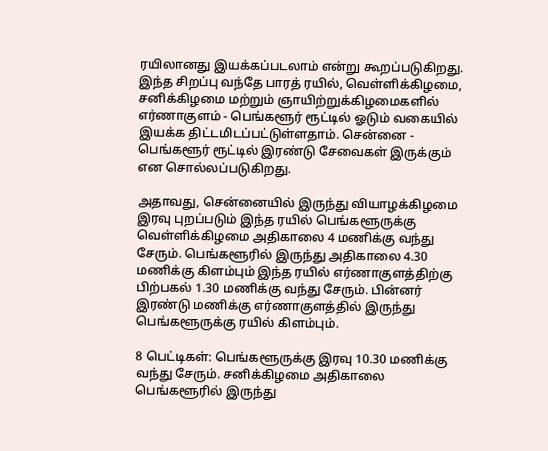ரயிலானது இயக்கப்படலாம் என்று கூறப்படுகிறது. இந்த சிறப்பு வந்தே பாரத் ரயில், வெள்ளிக்கிழமை, சனிக்கிழமை மற்றும் ஞாயிற்றுக்கிழமைகளில் எர்ணாகுளம் - பெங்களூர் ரூட்டில் ஓடும் வகையில் இயக்க திட்டமிடப்பட்டுள்ளதாம். சென்னை - பெங்களூர் ரூட்டில் இரண்டு சேவைகள் இருக்கும் என சொல்லப்படுகிறது.

அதாவது, சென்னையில் இருந்து வியாழக்கிழமை இரவு புறப்படும் இந்த ரயில் பெங்களூருக்கு வெள்ளிக்கிழமை அதிகாலை 4 மணிக்கு வந்து சேரும். பெங்களூரில் இருந்து அதிகாலை 4.30 மணிக்கு கிளம்பும் இந்த ரயில் எர்ணாகுளத்திற்கு பிற்பகல் 1.30 மணிக்கு வந்து சேரும். பின்னர் இரண்டு மணிக்கு எர்ணாகுளத்தில் இருந்து பெங்களூருக்கு ரயில் கிளம்பும்.

8 பெட்டிகள்: பெங்களூருக்கு இரவு 10.30 மணிக்கு வந்து சேரும். சனிக்கிழமை அதிகாலை பெங்களூரில் இருந்து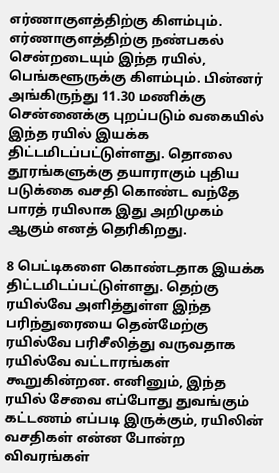எர்ணாகுளத்திற்கு கிளம்பும். எர்ணாகுளத்திற்கு நண்பகல் சென்றடையும் இந்த ரயில், பெங்களூருக்கு கிளம்பும். பின்னர் அங்கிருந்து 11.30 மணிக்கு சென்னைக்கு புறப்படும் வகையில் இந்த ரயில் இயக்க திட்டமிடப்பட்டுள்ளது. தொலை தூரங்களுக்கு தயாராகும் புதிய படுக்கை வசதி கொண்ட வந்தே பாரத் ரயிலாக இது அறிமுகம் ஆகும் எனத் தெரிகிறது.

8 பெட்டிகளை கொண்டதாக இயக்க திட்டமிடப்பட்டுள்ளது. தெற்கு ரயில்வே அளித்துள்ள இந்த பரிந்துரையை தென்மேற்கு ரயில்வே பரிசீலித்து வருவதாக ரயில்வே வட்டாரங்கள் கூறுகின்றன. எனினும், இந்த ரயில் சேவை எப்போது துவங்கும் கட்டணம் எப்படி இருக்கும், ரயிலின் வசதிகள் என்ன போன்ற விவரங்கள்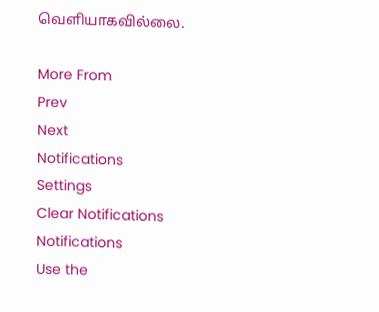வெளியாகவில்லை.

More From
Prev
Next
Notifications
Settings
Clear Notifications
Notifications
Use the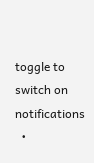toggle to switch on notifications
  •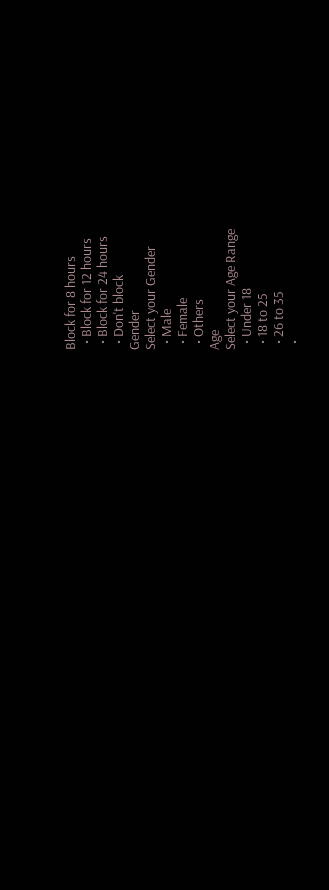Block for 8 hours
  • Block for 12 hours
  • Block for 24 hours
  • Don't block
Gender
Select your Gender
  • Male
  • Female
  • Others
Age
Select your Age Range
  • Under 18
  • 18 to 25
  • 26 to 35
  •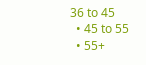36 to 45
  • 45 to 55
  • 55+